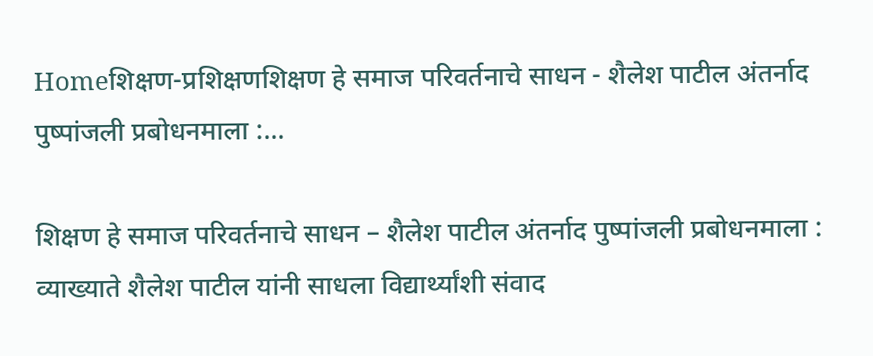Homeशिक्षण-प्रशिक्षणशिक्षण हे समाज परिवर्तनाचे साधन - शैलेश पाटील अंतर्नाद पुष्पांजली प्रबोधनमाला :...

शिक्षण हे समाज परिवर्तनाचे साधन – शैलेश पाटील अंतर्नाद पुष्पांजली प्रबोधनमाला : व्याख्याते शैलेश पाटील यांनी साधला विद्यार्थ्यांशी संवाद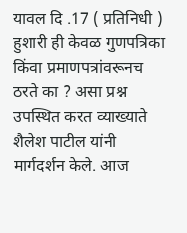यावल दि .17 ( प्रतिनिधी ) हुशारी ही केवळ गुणपत्रिका किंवा प्रमाणपत्रांवरूनच ठरते का ? असा प्रश्न उपस्थित करत व्याख्याते शैलेश पाटील यांनी मार्गदर्शन केले. आज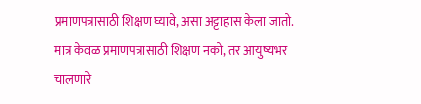प्रमाणपत्रासाठी शिक्षण घ्यावे, असा अट्टाहास केला जातो. मात्र केवळ प्रमाणपत्रासाठी शिक्षण नको, तर आयुष्यभर चालणारे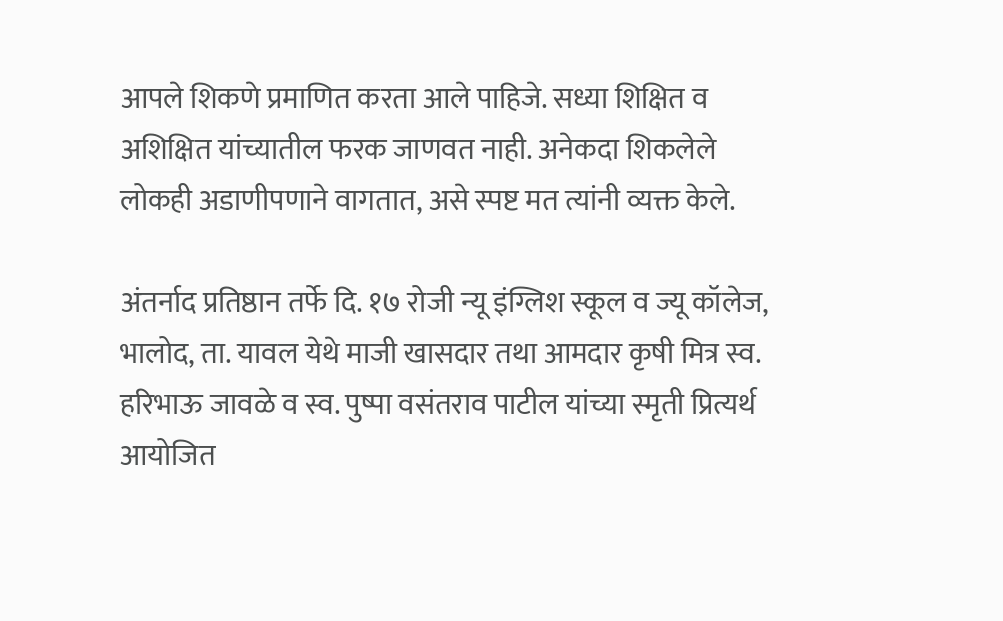आपले शिकणे प्रमाणित करता आले पाहिजे. सध्या शिक्षित व अशिक्षित यांच्यातील फरक जाणवत नाही. अनेकदा शिकलेले लोकही अडाणीपणाने वागतात, असे स्पष्ट मत त्यांनी व्यक्त केले.

अंतर्नाद प्रतिष्ठान तर्फे दि. १७ रोजी न्यू इंग्लिश स्कूल व ज्यू कॉलेज, भालोद, ता. यावल येथे माजी खासदार तथा आमदार कृषी मित्र स्व. हरिभाऊ जावळे व स्व. पुष्पा वसंतराव पाटील यांच्या स्मृती प्रित्यर्थ आयोजित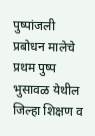पुष्पांजली प्रबोधन मालेचे प्रथम पुष्प भुसावळ येथील जिल्हा शिक्षण व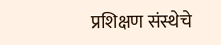प्रशिक्षण संस्थेचे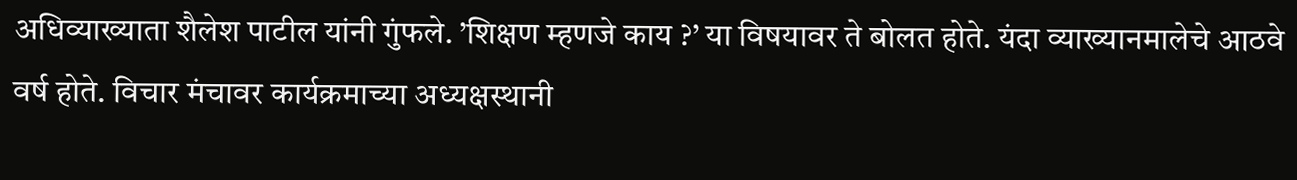अधिव्याख्याता शैलेश पाटील यांनी गुंफले. ’शिक्षण म्हणजे काय ?’ या विषयावर ते बोलत होते. यंदा व्याख्यानमालेचे आठवे वर्ष होते. विचार मंचावर कार्यक्रमाच्या अध्यक्षस्थानी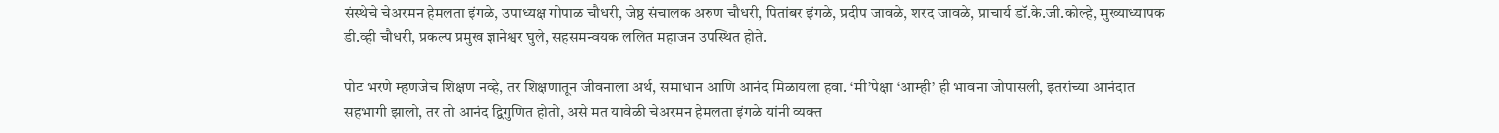संस्थेचे चेअरमन हेमलता इंगळे, उपाध्यक्ष गोपाळ चौधरी, जेष्ठ संचालक अरुण चौधरी, पितांबर इंगळे, प्रदीप जावळे, शरद जावळे, प्राचार्य डॉ.के.जी.कोल्हे, मुख्याध्यापक डी.व्ही चौधरी, प्रकल्प प्रमुख ज्ञानेश्वर घुले, सहसमन्वयक ललित महाजन उपस्थित होते.

पोट भरणे म्हणजेच शिक्षण नव्हे, तर शिक्षणातून जीवनाला अर्थ, समाधान आणि आनंद मिळायला हवा. ‘मी’पेक्षा ‘आम्ही’ ही भावना जोपासली, इतरांच्या आनंदात सहभागी झालो, तर तो आनंद द्विगुणित होतो, असे मत यावेळी चेअरमन हेमलता इंगळे यांनी व्यक्त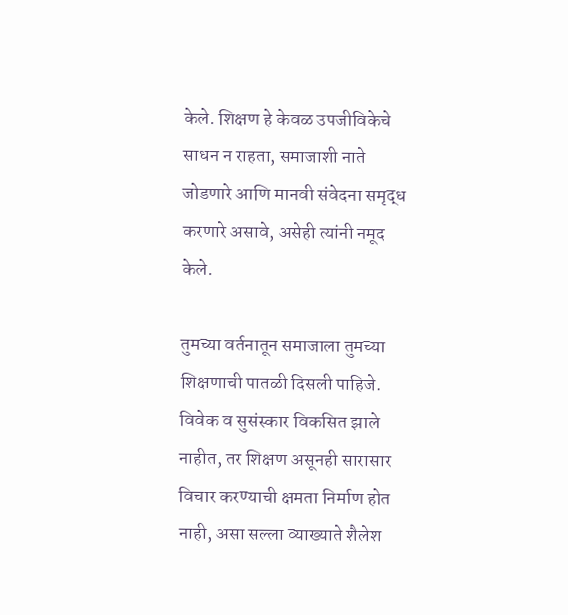केले. शिक्षण हे केवळ उपजीविकेचे साधन न राहता, समाजाशी नाते जोडणारे आणि मानवी संवेदना समृद्ध करणारे असावे, असेही त्यांनी नमूद केले.

तुमच्या वर्तनातून समाजाला तुमच्या शिक्षणाची पातळी दिसली पाहिजे. विवेक व सुसंस्कार विकसित झाले नाहीत, तर शिक्षण असूनही सारासार विचार करण्याची क्षमता निर्माण होत नाही, असा सल्ला व्याख्याते शैलेश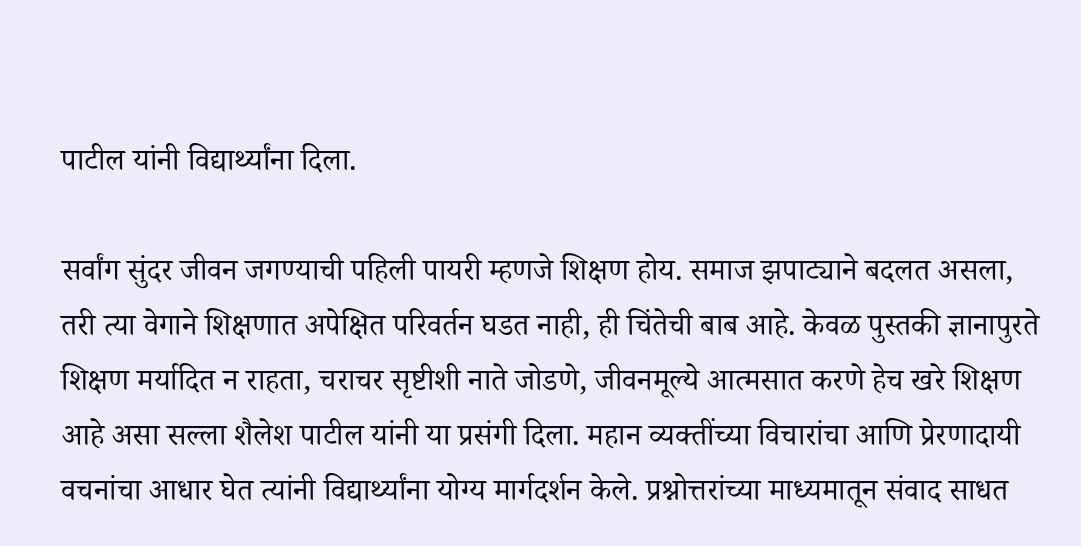पाटील यांनी विद्यार्थ्यांना दिला.

सर्वांग सुंदर जीवन जगण्याची पहिली पायरी म्हणजे शिक्षण होय. समाज झपाट्याने बदलत असला, तरी त्या वेगाने शिक्षणात अपेक्षित परिवर्तन घडत नाही, ही चिंतेची बाब आहे. केवळ पुस्तकी ज्ञानापुरते शिक्षण मर्यादित न राहता, चराचर सृष्टीशी नाते जोडणे, जीवनमूल्ये आत्मसात करणे हेच खरे शिक्षण आहे असा सल्ला शैलेश पाटील यांनी या प्रसंगी दिला. महान व्यक्तींच्या विचारांचा आणि प्रेरणादायी वचनांचा आधार घेत त्यांनी विद्यार्थ्यांना योग्य मार्गदर्शन केले. प्रश्नोत्तरांच्या माध्यमातून संवाद साधत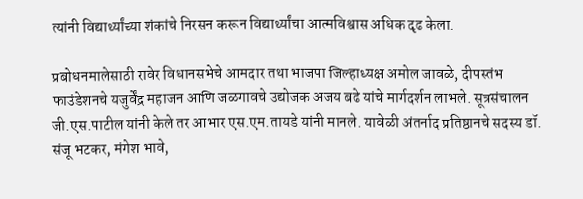त्यांनी विद्यार्थ्यांच्या शंकांचे निरसन करून विद्यार्थ्यांचा आत्मविश्वास अधिक दृढ केला.

प्रबोधनमालेसाठी रावेर विधानसभेचे आमदार तथा भाजपा जिल्हाध्यक्ष अमोल जावळे, दीपस्तंभ फाउंडेशनचे यजुर्वेंद्र महाजन आणि जळगावचे उद्योजक अजय बढे यांचे मार्गदर्शन लाभले. सूत्रसंचालन जी.एस.पाटील यांनी केले तर आभार एस.एम.तायडे यांनी मानले. यावेळी अंतर्नाद प्रतिष्ठानचे सदस्य डॉ. संजू भटकर, मंगेश भावे,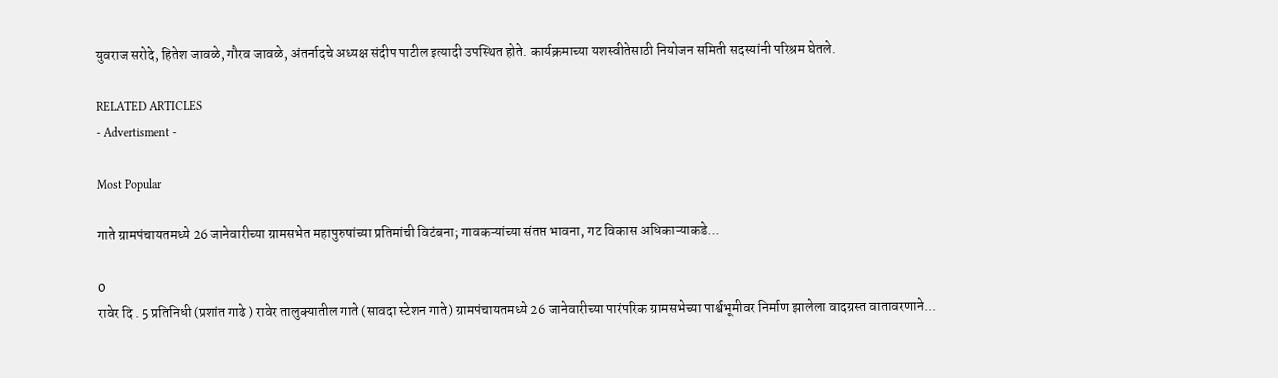युवराज सरोदे, हितेश जावळे, गौरव जावळे, अंतर्नादचे अध्यक्ष संदीप पाटील इत्यादी उपस्थित होते. कार्यक्रमाच्या यशस्वीतेसाठी नियोजन समिती सदस्यांनी परिश्रम घेतले.

RELATED ARTICLES
- Advertisment -

Most Popular

गाते ग्रामपंचायतमध्ये 26 जानेवारीच्या ग्रामसभेत महापुरुषांच्या प्रतिमांची विटंबना; गावकऱ्यांच्या संतप्त भावना, गट विकास अधिकाऱ्याकडे...

0
रावेर दि . 5 प्रतिनिधी (प्रशांत गाढे ) रावेर तालुक्यातील गाते (सावदा स्टेशन गाते) ग्रामपंचायतमध्ये 26 जानेवारीच्या पारंपरिक ग्रामसभेच्या पार्श्वभूमीवर निर्माण झालेला वादग्रस्त वातावरणाने...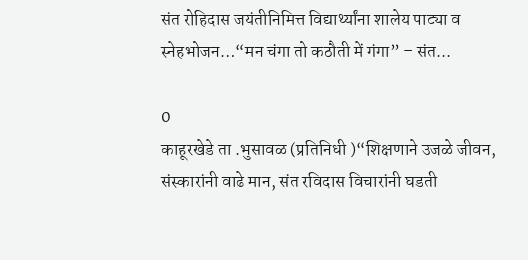संत रोहिदास जयंतीनिमित्त विद्यार्थ्यांना शालेय पाट्या व स्नेहभोजन…“मन चंगा तो कठौती में गंगा” – संत...

0
काहूरखेडे ता .भुसावळ (प्रतिनिधी )“शिक्षणाने उजळे जीवन, संस्कारांनी वाढे मान, संत रविदास विचारांनी घडती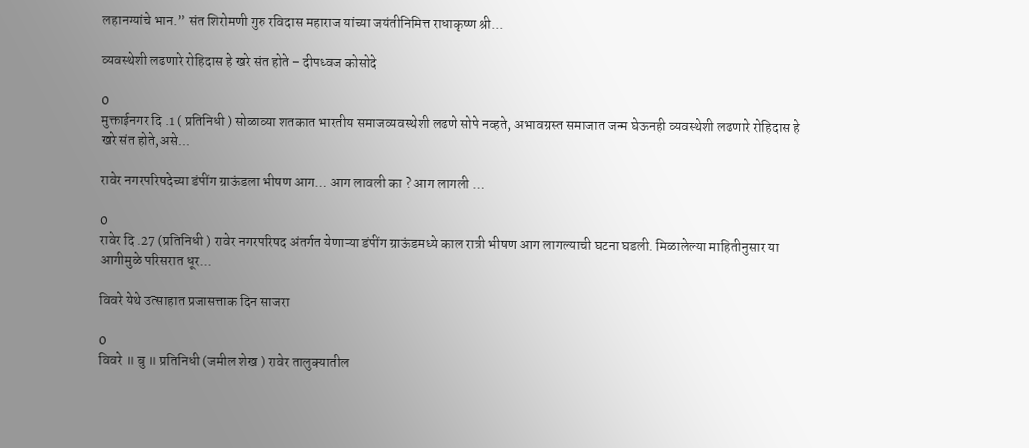लहानग्यांचे भान.” संत शिरोमणी गुरु रविदास महाराज यांच्या जयंतीनिमित्त राधाकृष्ण श्री...

व्यवस्थेशी लढणारे रोहिदास हे खरे संत होते – दीपध्वज कोसोदे

0
मुक्ताईनगर दि .1 ( प्रतिनिधी ) सोळाव्या शतकात भारतीय समाजव्यवस्थेशी लढणे सोपे नव्हते, अभावग्रस्त समाजात जन्म घेऊनही व्यवस्थेशी लढणारे रोहिदास हे खरे संत होते,असे...

रावेर नगरपरिषदेच्या डंपींग ग्राऊंडला भीषण आग… आग लावली का ? आग लागली …

0
रावेर दि .27 (प्रतिनिधी ) रावेर नगरपरिषद अंतर्गत येणाऱ्या डंपींग ग्राऊंडमध्ये काल रात्री भीषण आग लागल्याची घटना घडली. मिळालेल्या माहितीनुसार या आगीमुळे परिसरात धूर...

विवरे येथे उत्साहात प्रजासत्ताक दिन साजरा

0
विवरे ॥ बु ॥ प्रतिनिधी (जमील शेख ) रावेर तालुक्यातील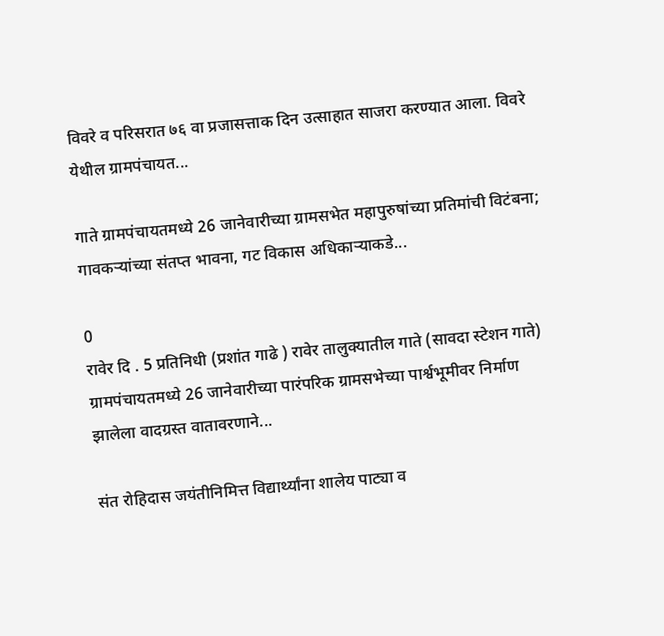विवरे व परिसरात ७६ वा प्रजासत्ताक दिन उत्साहात साजरा करण्यात आला. विवरे येथील ग्रामपंचायत...

गाते ग्रामपंचायतमध्ये 26 जानेवारीच्या ग्रामसभेत महापुरुषांच्या प्रतिमांची विटंबना; गावकऱ्यांच्या संतप्त भावना, गट विकास अधिकाऱ्याकडे...

0
रावेर दि . 5 प्रतिनिधी (प्रशांत गाढे ) रावेर तालुक्यातील गाते (सावदा स्टेशन गाते) ग्रामपंचायतमध्ये 26 जानेवारीच्या पारंपरिक ग्रामसभेच्या पार्श्वभूमीवर निर्माण झालेला वादग्रस्त वातावरणाने...

संत रोहिदास जयंतीनिमित्त विद्यार्थ्यांना शालेय पाट्या व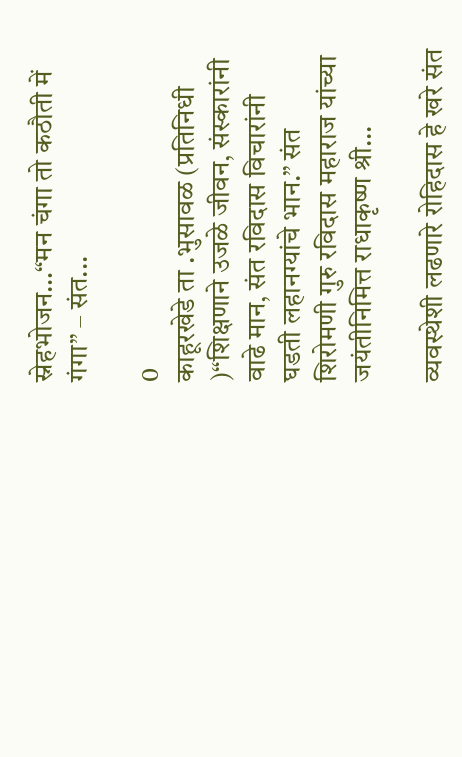स्नेहभोजन…“मन चंगा तो कठौती में गंगा” – संत...

0
काहूरखेडे ता .भुसावळ (प्रतिनिधी )“शिक्षणाने उजळे जीवन, संस्कारांनी वाढे मान, संत रविदास विचारांनी घडती लहानग्यांचे भान.” संत शिरोमणी गुरु रविदास महाराज यांच्या जयंतीनिमित्त राधाकृष्ण श्री...

व्यवस्थेशी लढणारे रोहिदास हे खरे संत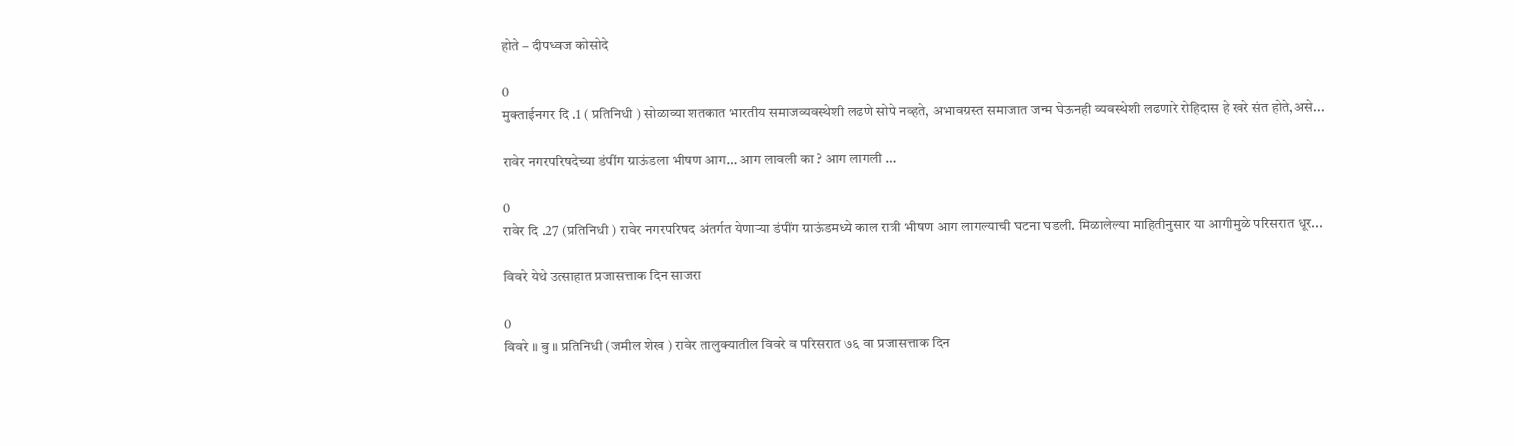होते – दीपध्वज कोसोदे

0
मुक्ताईनगर दि .1 ( प्रतिनिधी ) सोळाव्या शतकात भारतीय समाजव्यवस्थेशी लढणे सोपे नव्हते, अभावग्रस्त समाजात जन्म घेऊनही व्यवस्थेशी लढणारे रोहिदास हे खरे संत होते,असे...

रावेर नगरपरिषदेच्या डंपींग ग्राऊंडला भीषण आग… आग लावली का ? आग लागली …

0
रावेर दि .27 (प्रतिनिधी ) रावेर नगरपरिषद अंतर्गत येणाऱ्या डंपींग ग्राऊंडमध्ये काल रात्री भीषण आग लागल्याची घटना घडली. मिळालेल्या माहितीनुसार या आगीमुळे परिसरात धूर...

विवरे येथे उत्साहात प्रजासत्ताक दिन साजरा

0
विवरे ॥ बु ॥ प्रतिनिधी (जमील शेख ) रावेर तालुक्यातील विवरे व परिसरात ७६ वा प्रजासत्ताक दिन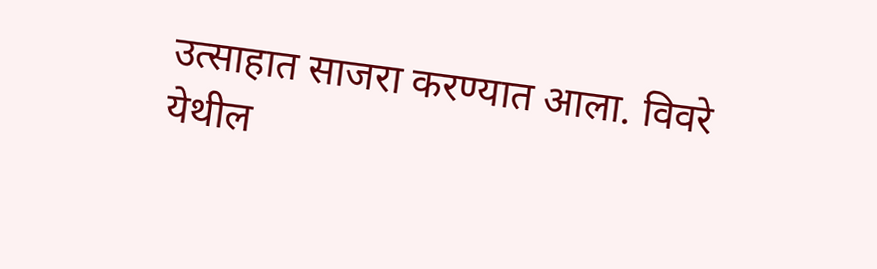उत्साहात साजरा करण्यात आला. विवरे येथील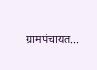ग्रामपंचायत...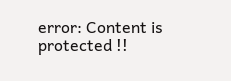error: Content is protected !!